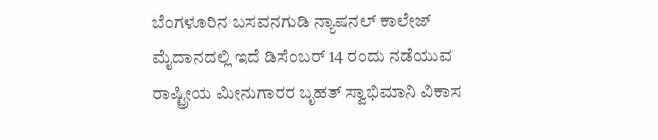ಬೆಂಗಳೂರಿನ ಬಸವನಗುಡಿ ನ್ಯಾಷನಲ್ ಕಾಲೇಜ್ ಮೈದಾನದಲ್ಲಿ ಇದೆ ಡಿಸೆಂಬರ್ 14 ರಂದು ನಡೆಯುವ ರಾಷ್ಟ್ರೀಯ ಮೀನುಗಾರರ ಬೃಹತ್ ಸ್ವಾಭಿಮಾನಿ ವಿಕಾಸ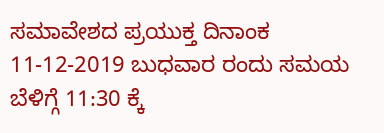ಸಮಾವೇಶದ ಪ್ರಯುಕ್ತ ದಿನಾಂಕ 11-12-2019 ಬುಧವಾರ ರಂದು ಸಮಯ ಬೆಳಿಗ್ಗೆ 11:30 ಕ್ಕೆ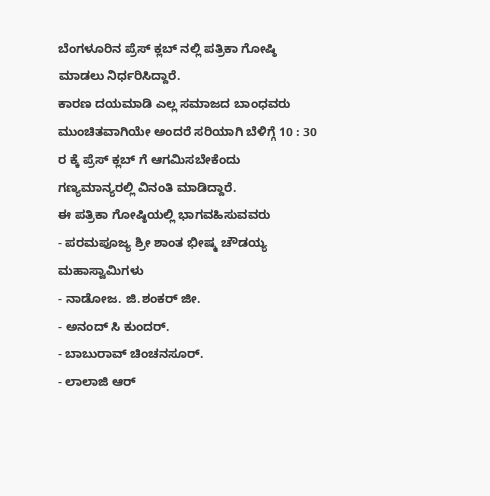ಬೆಂಗಳೂರಿನ ಪ್ರೆಸ್ ಕ್ಲಬ್ ನಲ್ಲಿ ಪತ್ರಿಕಾ ಗೋಷ್ಠಿ ಮಾಡಲು ನಿರ್ಧರಿಸಿದ್ದಾರೆ.
ಕಾರಣ ದಯಮಾಡಿ ಎಲ್ಲ ಸಮಾಜದ ಬಾಂಧವರು ಮುಂಚಿತವಾಗಿಯೇ ಅಂದರೆ ಸರಿಯಾಗಿ ಬೆಳಿಗ್ಗೆ 10 : 30 ರ ಕ್ಕೆ ಪ್ರೆಸ್ ಕ್ಲಬ್ ಗೆ ಆಗಮಿಸಬೇಕೆಂದು ಗಣ್ಯಮಾನ್ಯರಲ್ಲಿ ವಿನಂತಿ ಮಾಡಿದ್ದಾರೆ.
ಈ ಪತ್ರಿಕಾ ಗೋಷ್ಠಿಯಲ್ಲಿ ಭಾಗವಹಿಸುವವರು
- ಪರಮಪೂಜ್ಯ ಶ್ರೀ ಶಾಂತ ಭೀಷ್ಮ ಚೌಡಯ್ಯ ಮಹಾಸ್ವಾಮಿಗಳು
- ನಾಡೋಜ. ಜಿ.ಶಂಕರ್ ಜೀ.
- ಅನಂದ್ ಸಿ ಕುಂದರ್.
- ಬಾಬುರಾವ್ ಚಿಂಚನಸೂರ್.
- ಲಾಲಾಜಿ ಆರ್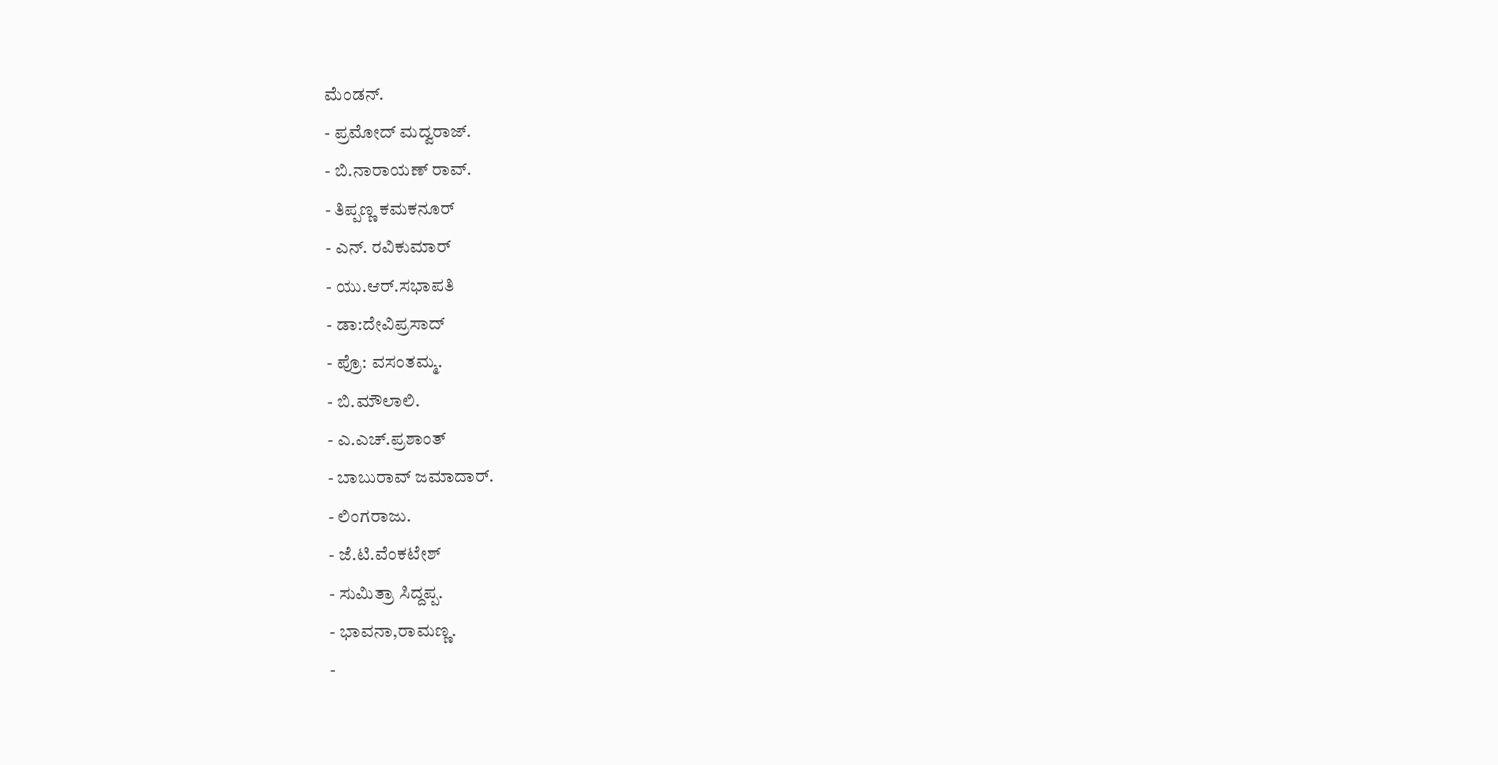ಮೆಂಡನ್.
- ಪ್ರಮೋದ್ ಮದ್ವರಾಜ್.
- ಬಿ.ನಾರಾಯಣ್ ರಾವ್.
- ತಿಪ್ಪಣ್ಣ ಕಮಕನೂರ್
- ಎನ್. ರವಿಕುಮಾರ್
- ಯು.ಆರ್.ಸಭಾಪತಿ
- ಡಾ:ದೇವಿಪ್ರಸಾದ್
- ಪ್ರೊ: ವಸಂತಮ್ಮ.
- ಬಿ.ಮೌಲಾಲಿ.
- ಎ.ಎಚ್.ಪ್ರಶಾಂತ್
- ಬಾಬುರಾವ್ ಜಮಾದಾರ್.
- ಲಿಂಗರಾಜು.
- ಜೆ.ಟಿ.ವೆಂಕಟೇಶ್
- ಸುಮಿತ್ರಾ ಸಿದ್ದಪ್ಪ.
- ಭಾವನಾ,ರಾಮಣ್ಣ.
-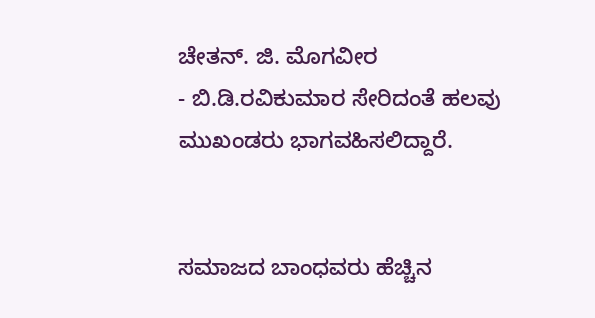ಚೇತನ್. ಜಿ. ಮೊಗವೀರ
- ಬಿ.ಡಿ.ರವಿಕುಮಾರ ಸೇರಿದಂತೆ ಹಲವು ಮುಖಂಡರು ಭಾಗವಹಿಸಲಿದ್ದಾರೆ.


ಸಮಾಜದ ಬಾಂಧವರು ಹೆಚ್ಚಿನ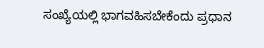ಸಂಖ್ಯೆಯಲ್ಲಿ ಭಾಗವಹಿಸಬೇಕೆಂದು ಪ್ರಧಾನ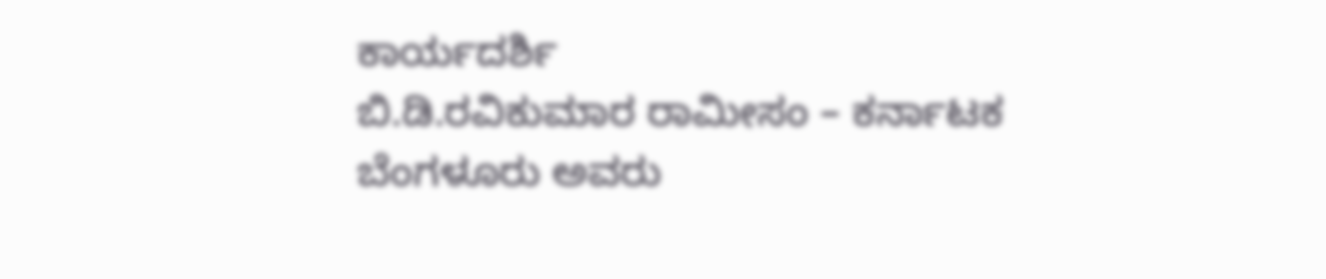ಕಾರ್ಯದರ್ಶಿ
ಬಿ.ಡಿ.ರವಿಕುಮಾರ ರಾಮೀಸಂ – ಕರ್ನಾಟಕ
ಬೆಂಗಳೂರು ಅವರು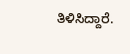ತಿಳಿಸಿದ್ದಾರೆ.